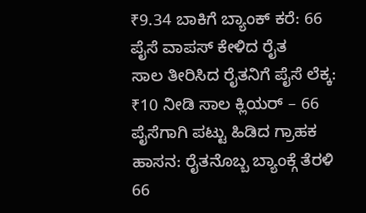₹9.34 ಬಾಕಿಗೆ ಬ್ಯಾಂಕ್ ಕರೆ: 66 ಪೈಸೆ ವಾಪಸ್ ಕೇಳಿದ ರೈತ
ಸಾಲ ತೀರಿಸಿದ ರೈತನಿಗೆ ಪೈಸೆ ಲೆಕ್ಕ: ₹10 ನೀಡಿ ಸಾಲ ಕ್ಲಿಯರ್ – 66 ಪೈಸೆಗಾಗಿ ಪಟ್ಟು ಹಿಡಿದ ಗ್ರಾಹಕ ಹಾಸನ: ರೈತನೊಬ್ಬ ಬ್ಯಾಂಕ್ಗೆ ತೆರಳಿ 66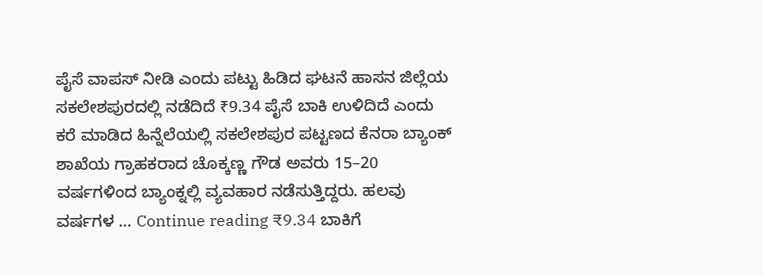ಪೈಸೆ ವಾಪಸ್ ನೀಡಿ ಎಂದು ಪಟ್ಟು ಹಿಡಿದ ಘಟನೆ ಹಾಸನ ಜಿಲ್ಲೆಯ ಸಕಲೇಶಪುರದಲ್ಲಿ ನಡೆದಿದೆ ₹9.34 ಪೈಸೆ ಬಾಕಿ ಉಳಿದಿದೆ ಎಂದು ಕರೆ ಮಾಡಿದ ಹಿನ್ನೆಲೆಯಲ್ಲಿ ಸಕಲೇಶಪುರ ಪಟ್ಟಣದ ಕೆನರಾ ಬ್ಯಾಂಕ್ ಶಾಖೆಯ ಗ್ರಾಹಕರಾದ ಚೊಕ್ಕಣ್ಣ ಗೌಡ ಅವರು 15–20 ವರ್ಷಗಳಿಂದ ಬ್ಯಾಂಕ್ನಲ್ಲಿ ವ್ಯವಹಾರ ನಡೆಸುತ್ತಿದ್ದರು. ಹಲವು ವರ್ಷಗಳ … Continue reading ₹9.34 ಬಾಕಿಗೆ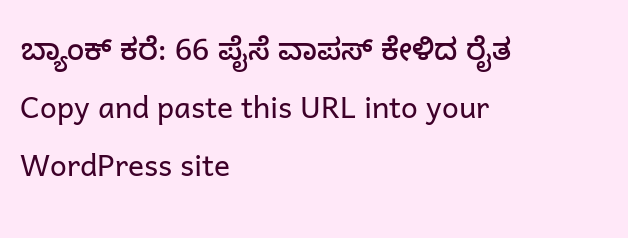ಬ್ಯಾಂಕ್ ಕರೆ: 66 ಪೈಸೆ ವಾಪಸ್ ಕೇಳಿದ ರೈತ
Copy and paste this URL into your WordPress site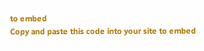to embed
Copy and paste this code into your site to embed